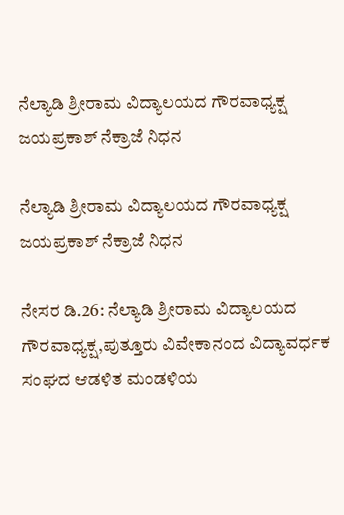ನೆಲ್ಯಾಡಿ ಶ್ರೀರಾಮ ವಿದ್ಯಾಲಯದ ಗೌರವಾಧ್ಯಕ್ಷ ಜಯಪ್ರಕಾಶ್ ನೆಕ್ರಾಜೆ ನಿಧನ

ನೆಲ್ಯಾಡಿ ಶ್ರೀರಾಮ ವಿದ್ಯಾಲಯದ ಗೌರವಾಧ್ಯಕ್ಷ ಜಯಪ್ರಕಾಶ್ ನೆಕ್ರಾಜೆ ನಿಧನ

ನೇಸರ ಡಿ.26: ನೆಲ್ಯಾಡಿ ಶ್ರೀರಾಮ ವಿದ್ಯಾಲಯದ ಗೌರವಾಧ್ಯಕ್ಷ,ಪುತ್ತೂರು ವಿವೇಕಾನಂದ ವಿದ್ಯಾವರ್ಧಕ ಸಂಘದ ಆಡಳಿತ ಮಂಡಳಿಯ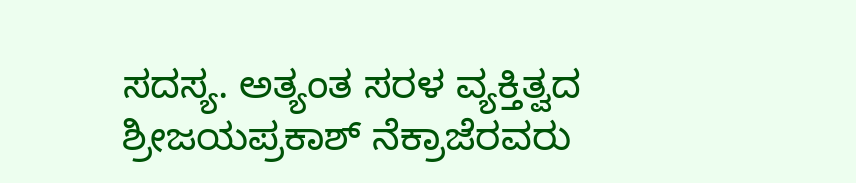ಸದಸ್ಯ. ಅತ್ಯಂತ ಸರಳ ವ್ಯಕ್ತಿತ್ವದ ಶ್ರೀಜಯಪ್ರಕಾಶ್ ನೆಕ್ರಾಜೆರವರು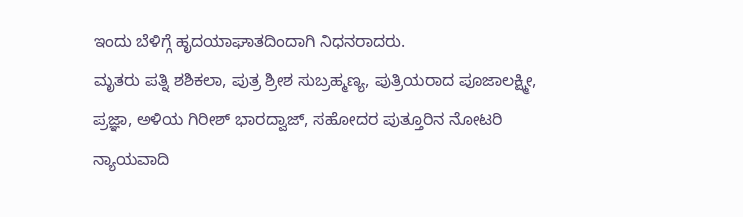ಇಂದು ಬೆಳಿಗ್ಗೆ ಹೃದಯಾಘಾತದಿಂದಾಗಿ ನಿಧನರಾದರು.
ಮೃತರು ಪತ್ನಿ ಶಶಿಕಲಾ, ಪುತ್ರ ಶ್ರೀಶ ಸುಬ್ರಹ್ಮಣ್ಯ, ಪುತ್ರಿಯರಾದ ಪೂಜಾಲಕ್ಷ್ಮೀ, ಪ್ರಜ್ಞಾ, ಅಳಿಯ ಗಿರೀಶ್ ಭಾರದ್ವಾಜ್, ಸಹೋದರ ಪುತ್ತೂರಿನ ನೋಟರಿ ನ್ಯಾಯವಾದಿ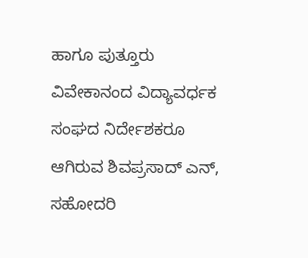ಹಾಗೂ ಪುತ್ತೂರು ವಿವೇಕಾನಂದ ವಿದ್ಯಾವರ್ಧಕ ಸಂಘದ ನಿರ್ದೇಶಕರೂ ಆಗಿರುವ ಶಿವಪ್ರಸಾದ್ ಎನ್, ಸಹೋದರಿ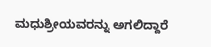ಮಧುಶ್ರೀಯವರನ್ನು ಅಗಲಿದ್ದಾರೆ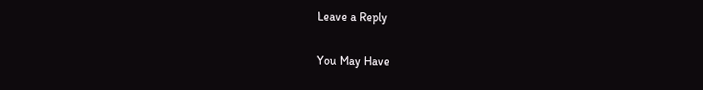Leave a Reply

You May Have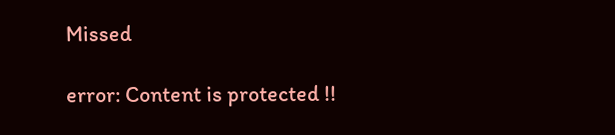Missed

error: Content is protected !!